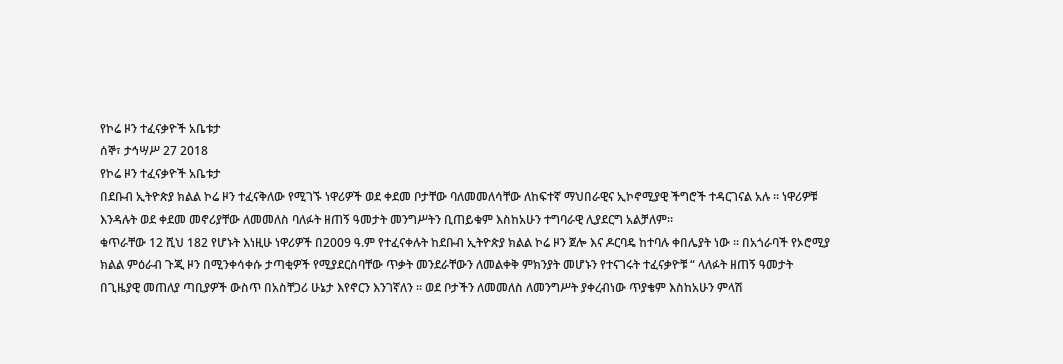የኮሬ ዞን ተፈናቃዮች አቤቱታ
ሰኞ፣ ታኅሣሥ 27 2018
የኮሬ ዞን ተፈናቃዮች አቤቱታ
በደቡብ ኢትዮጵያ ክልል ኮሬ ዞን ተፈናቅለው የሚገኙ ነዋሪዎች ወደ ቀደመ ቦታቸው ባለመመለሳቸው ለከፍተኛ ማህበራዊና ኢኮኖሚያዊ ችግሮች ተዳርገናል አሉ ፡፡ ነዋሪዎቹ እንዳሉት ወደ ቀደመ መኖሪያቸው ለመመለስ ባለፉት ዘጠኝ ዓመታት መንግሥትን ቢጠይቁም እስከአሁን ተግባራዊ ሊያደርግ አልቻለም።
ቁጥራቸው 12 ሺህ 182 የሆኑት እነዚሁ ነዋሪዎች በ2009 ዓ.ም የተፈናቀሉት ከደቡብ ኢትዮጵያ ክልል ኮሬ ዞን ጀሎ እና ዶርባዴ ከተባሉ ቀበሌያት ነው ፡፡ በአጎራባች የኦሮሚያ ክልል ምዕራብ ጉጂ ዞን በሚንቀሳቀሱ ታጣቂዎች የሚያደርስባቸው ጥቃት መንደራቸውን ለመልቀቅ ምክንያት መሆኑን የተናገሩት ተፈናቃዮቹ “ ላለፉት ዘጠኝ ዓመታት በጊዜያዊ መጠለያ ጣቢያዎች ውስጥ በአስቸጋሪ ሁኔታ እየኖርን እንገኛለን ፡፡ ወደ ቦታችን ለመመለስ ለመንግሥት ያቀረብነው ጥያቄም እስከአሁን ምላሽ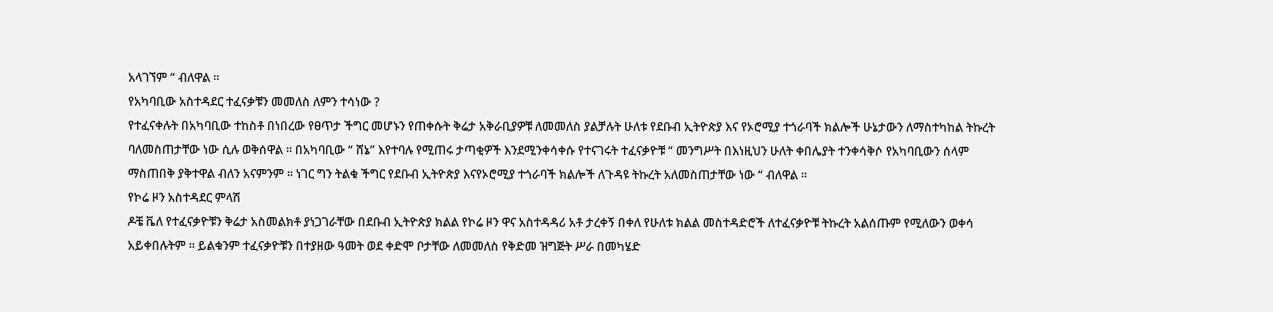አላገኘም “ ብለዋል ፡፡
የአካባቢው አስተዳደር ተፈናቃቹን መመለስ ለምን ተሳነው ?
የተፈናቀሉት በአካባቢው ተከስቶ በነበረው የፀጥታ ችግር መሆኑን የጠቀሱት ቅሬታ አቅራቢያዎቹ ለመመለስ ያልቻሉት ሁለቱ የደቡብ ኢትዮጵያ እና የኦሮሚያ ተጎራባች ክልሎች ሁኔታውን ለማስተካከል ትኩረት ባለመስጠታቸው ነው ሲሉ ወቅሰዋል ፡፡ በአካባቢው “ ሸኔ” እየተባሉ የሚጠሩ ታጣቂዎች እንደሚንቀሳቀሱ የተናገሩት ተፈናቃዮቹ “ መንግሥት በእነዚህን ሁለት ቀበሌያት ተንቀሳቅሶ የአካባቢውን ሰላም ማስጠበቅ ያቅተዋል ብለን አናምንም ፡፡ ነገር ግን ትልቁ ችግር የደቡብ ኢትዮጵያ እናየኦሮሚያ ተጎራባች ክልሎች ለጉዳዩ ትኩረት አለመስጠታቸው ነው “ ብለዋል ፡፡
የኮሬ ዞን አስተዳደር ምላሽ
ዶቼ ቬለ የተፈናቃዮቹን ቅሬታ አስመልክቶ ያነጋገራቸው በደቡብ ኢትዮጵያ ክልል የኮሬ ዞን ዋና አስተዳዳሪ አቶ ታረቀኝ በቀለ የሁለቱ ክልል መስተዳድሮች ለተፈናቃዮቹ ትኩረት አልሰጡም የሚለውን ወቀሳ አይቀበሉትም ፡፡ ይልቁንም ተፈናቃዮቹን በተያዘው ዓመት ወደ ቀድሞ ቦታቸው ለመመለስ የቅድመ ዝግጅት ሥራ በመካሄድ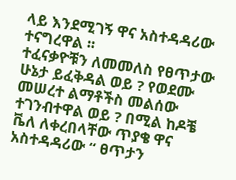ላይ እንደሚገኝ ዋና አስተዳዳሪው ተናግረዋል ፡፡
ተፈናቃዮቹን ለመመለስ የፀጥታው ሁኔታ ይፈቅዳል ወይ ? የወደሙ መሠረተ ልማቶችስ መልሰው ተገንብተዋል ወይ ? በሚል ከዶቼ ቬለ ለቀረበላቸው ጥያቄ ዋና አስተዳዳሪው “ ፀጥታን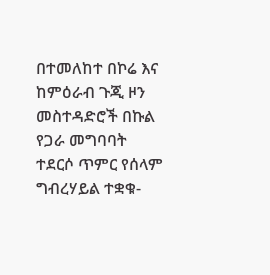በተመለከተ በኮሬ እና ከምዕራብ ጉጂ ዞን መስተዳድሮች በኩል የጋራ መግባባት ተደርሶ ጥምር የሰላም ግብረሃይል ተቋቁ‑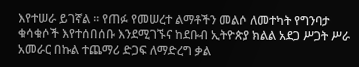እየተሠራ ይገኛል ፡፡ የጠፉ የመሠረተ ልማቶችን መልሶ ለመተካት የግንባታ ቁሳቁሶች እየተሰበሰቡ እንደሚገኙና ከደቡብ ኢትዮጵያ ክልል አደጋ ሥጋት ሥራ አመራር በኩል ተጨማሪ ድጋፍ ለማድረግ ቃል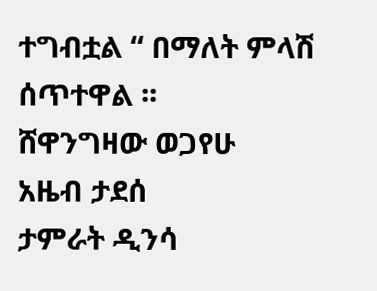ተግብቷል “ በማለት ምላሽ ሰጥተዋል ፡፡
ሸዋንግዛው ወጋየሁ
አዜብ ታደሰ
ታምራት ዲንሳ